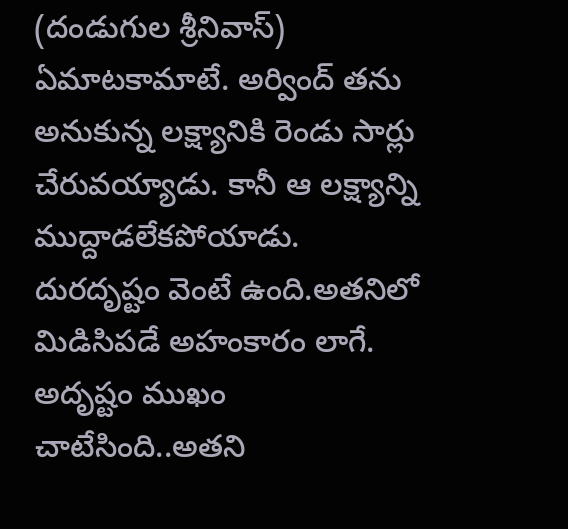(దండుగుల శ్రీనివాస్)
ఏమాటకామాటే. అర్వింద్ తను అనుకున్న లక్ష్యానికి రెండు సార్లు చేరువయ్యాడు. కానీ ఆ లక్ష్యాన్ని ముద్దాడలేకపోయాడు. దురదృష్టం వెంటే ఉంది.అతనిలో మిడిసిపడే అహంకారం లాగే. అదృష్టం ముఖం చాటేసింది..అతని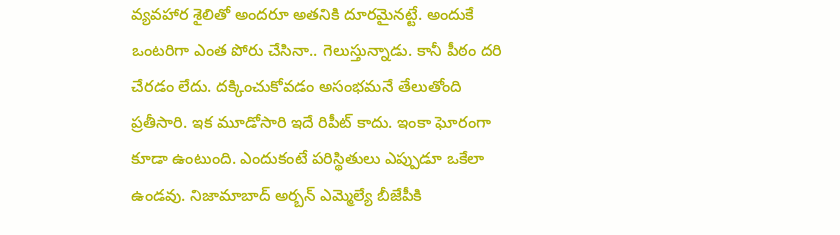వ్యవహార శైలితో అందరూ అతనికి దూరమైనట్టే. అందుకే ఒంటరిగా ఎంత పోరు చేసినా.. గెలుస్తున్నాడు. కానీ పీఠం దరి చేరడం లేదు. దక్కించుకోవడం అసంభమనే తేలుతోంది ప్రతీసారి. ఇక మూడోసారి ఇదే రిపీట్ కాదు. ఇంకా ఘోరంగా కూడా ఉంటుంది. ఎందుకంటే పరిస్థితులు ఎప్పుడూ ఒకేలా ఉండవు. నిజామాబాద్ అర్బన్ ఎమ్మెల్యే బీజేపీకి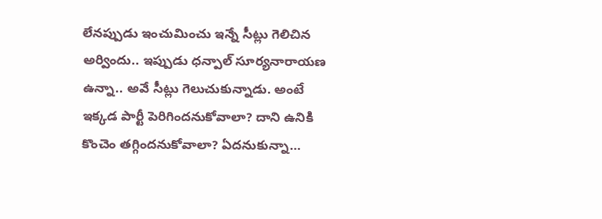లేనప్పుడు ఇంచుమించు ఇన్నే సీట్లు గెలిచిన అర్విందు.. ఇప్పుడు ధన్పాల్ సూర్యనారాయణ ఉన్నా.. అవే సీట్లు గెలుచుకున్నాడు. అంటే ఇక్కడ పార్టీ పెరిగిందనుకోవాలా? దాని ఉనికి కొంచెం తగ్గిందనుకోవాలా? ఏదనుకున్నా…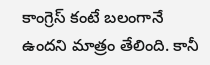కాంగ్రెస్ కంటే బలంగానే ఉందని మాత్రం తేలింది. కానీ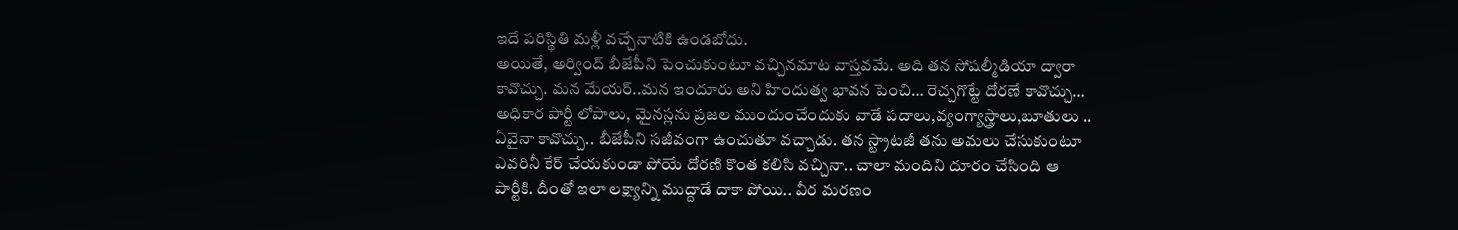ఇదే పరిస్థితి మళ్లీ వచ్చేనాటికి ఉండబోదు.
అయితే, అర్వింద్ బీజేపీని పెంచుకుంటూ వచ్చినమాట వాస్తవమే. అది తన సోషల్మీడియా ద్వారా కావొచ్చు. మన మేయర్..మన ఇందూరు అని హిందుత్వ భావన పెంచి… రెచ్చగొట్టే దోరణే కావొచ్చు… అధికార పార్టీ లోపాలు, మైనస్లను ప్రజల ముందుంచేందుకు వాడే పదాలు,వ్యంగ్యాస్త్రాలు,బూతులు .. ఏవైనా కావొచ్చు.. బీజేపీని సజీవంగా ఉంచుతూ వచ్చాడు. తన స్ట్రాటజీ తను అమలు చేసుకుంటూ ఎవరినీ కేర్ చేయకుండా పోయే దోరణి కొంత కలిసి వచ్చినా.. చాలా మందిని దూరం చేసింది ఆ పార్టీకి. దీంతో ఇలా లక్ష్యాన్ని ముద్దాడే దాకా పోయి.. వీర మరణం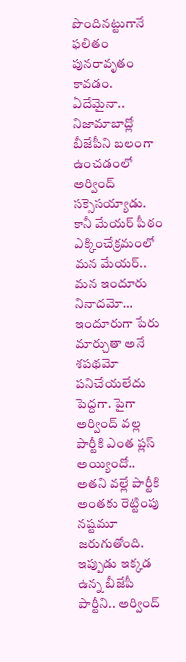పొందినట్టుగానే ఫలితం పునరావృతం కావడం. ఏదేమైనా.. నిజామాబాద్లో బీజేపీని బలంగా ఉంచడంలో అర్వింద్ సక్సెసయ్యాడు.
కానీ మేయర్ పీఠం ఎక్కించేక్రమంలో మన మేయర్.. మన ఇందూరు నినాదమో… ఇందూరుగా పేరు మార్చుతా అనే శపథమో పనిచేయలేదు పెద్దగా. పైగా అర్వింద్ వల్ల పార్టీకి ఎంత ప్లస్ అయ్యిందో.. అతని వల్లే పార్టీకి అంతకు రెట్టింపు నష్టమూ జరుగుతోంది. ఇప్పుడు ఇక్కడ ఉన్న బీజేపీ పార్టీని.. అర్వింద్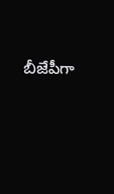బీజేపీగా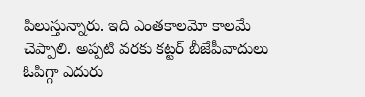పిలుస్తున్నారు. ఇది ఎంతకాలమో కాలమే చెప్పాలి. అప్పటి వరకు కట్టర్ బీజేపీవాదులు ఓపిగ్గా ఎదురు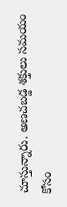చూస్తున్నారు. అణచబడ్డ శక్తులు సమయం కోసం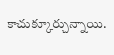కాచుక్కూర్చున్నాయి.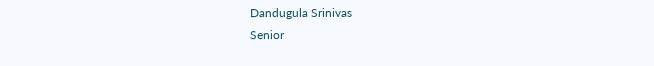Dandugula Srinivas
Senior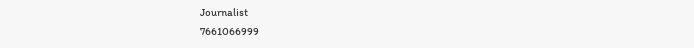Journalist
7661066999